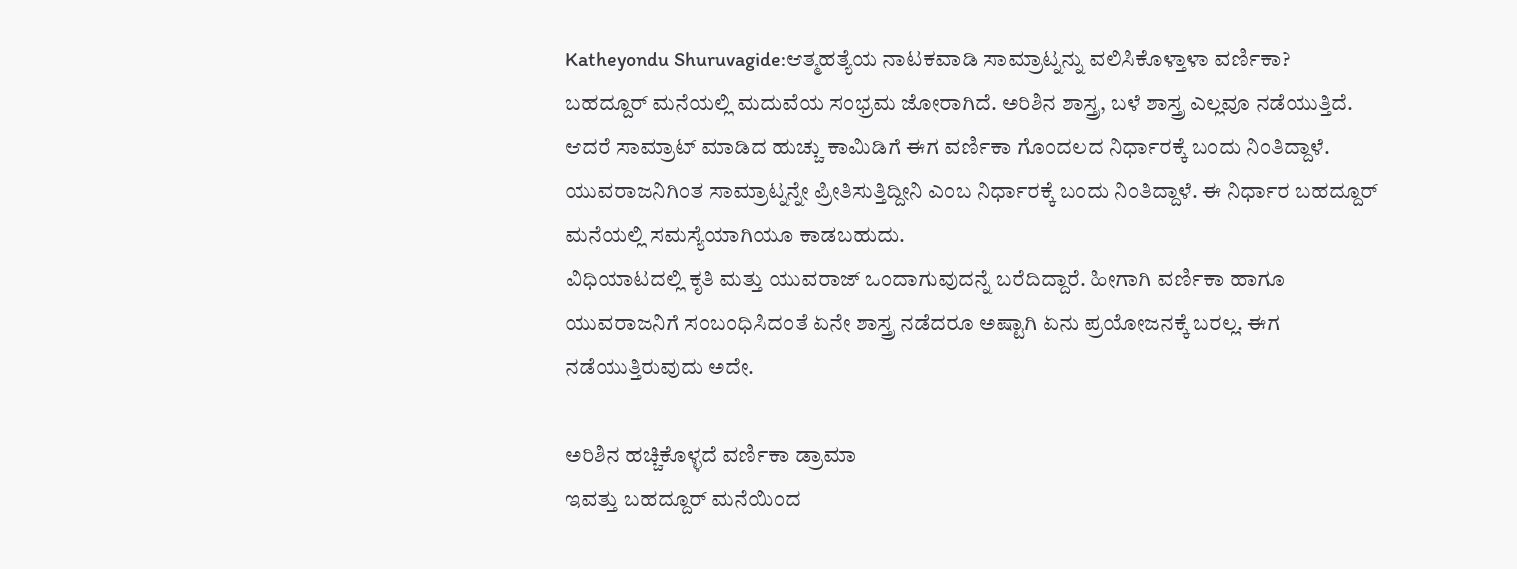Katheyondu Shuruvagide:ಆತ್ಮಹತ್ಯೆಯ ನಾಟಕವಾಡಿ ಸಾಮ್ರಾಟ್ನನ್ನು ವಲಿಸಿಕೊಳ್ತಾಳಾ ವರ್ಣಿಕಾ?
ಬಹದ್ದೂರ್ ಮನೆಯಲ್ಲಿ ಮದುವೆಯ ಸಂಭ್ರಮ ಜೋರಾಗಿದೆ. ಅರಿಶಿನ ಶಾಸ್ತ್ರ, ಬಳೆ ಶಾಸ್ತ್ರ ಎಲ್ಲವೂ ನಡೆಯುತ್ತಿದೆ. ಆದರೆ ಸಾಮ್ರಾಟ್ ಮಾಡಿದ ಹುಚ್ಚು ಕಾಮಿಡಿಗೆ ಈಗ ವರ್ಣಿಕಾ ಗೊಂದಲದ ನಿರ್ಧಾರಕ್ಕೆ ಬಂದು ನಿಂತಿದ್ದಾಳೆ. ಯುವರಾಜನಿಗಿಂತ ಸಾಮ್ರಾಟ್ನನ್ನೇ ಪ್ರೀತಿಸುತ್ತಿದ್ದೀನಿ ಎಂಬ ನಿರ್ಧಾರಕ್ಕೆ ಬಂದು ನಿಂತಿದ್ದಾಳೆ. ಈ ನಿರ್ಧಾರ ಬಹದ್ದೂರ್ ಮನೆಯಲ್ಲಿ ಸಮಸ್ಯೆಯಾಗಿಯೂ ಕಾಡಬಹುದು.
ವಿಧಿಯಾಟದಲ್ಲಿ ಕೃತಿ ಮತ್ತು ಯುವರಾಜ್ ಒಂದಾಗುವುದನ್ನೆ ಬರೆದಿದ್ದಾರೆ. ಹೀಗಾಗಿ ವರ್ಣಿಕಾ ಹಾಗೂ ಯುವರಾಜನಿಗೆ ಸಂಬಂಧಿಸಿದಂತೆ ಏನೇ ಶಾಸ್ತ್ರ ನಡೆದರೂ ಅಷ್ಟಾಗಿ ಏನು ಪ್ರಯೋಜನಕ್ಕೆ ಬರಲ್ಲ. ಈಗ ನಡೆಯುತ್ತಿರುವುದು ಅದೇ.

ಅರಿಶಿನ ಹಚ್ಚಿಕೊಳ್ಳದೆ ವರ್ಣಿಕಾ ಡ್ರಾಮಾ
ಇವತ್ತು ಬಹದ್ದೂರ್ ಮನೆಯಿಂದ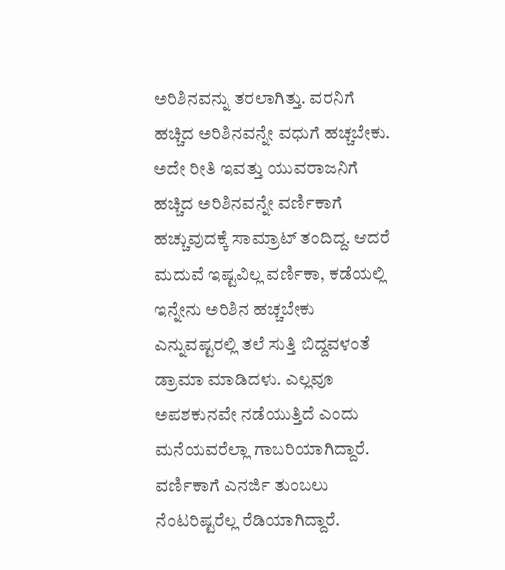ಅರಿಶಿನವನ್ನು ತರಲಾಗಿತ್ತು. ವರನಿಗೆ ಹಚ್ಚಿದ ಅರಿಶಿನವನ್ನೇ ವಧುಗೆ ಹಚ್ಚಬೇಕು. ಅದೇ ರೀತಿ ಇವತ್ತು ಯುವರಾಜನಿಗೆ ಹಚ್ಚಿದ ಅರಿಶಿನವನ್ನೇ ವರ್ಣಿಕಾಗೆ ಹಚ್ಚುವುದಕ್ಕೆ ಸಾಮ್ರಾಟ್ ತಂದಿದ್ದ. ಆದರೆ ಮದುವೆ ಇಷ್ಟವಿಲ್ಲ ವರ್ಣಿಕಾ, ಕಡೆಯಲ್ಲಿ ಇನ್ನೇನು ಅರಿಶಿನ ಹಚ್ಚಬೇಕು ಎನ್ನುವಷ್ಟರಲ್ಲಿ ತಲೆ ಸುತ್ತಿ ಬಿದ್ದವಳಂತೆ ಡ್ರಾಮಾ ಮಾಡಿದಳು. ಎಲ್ಲವೂ ಅಪಶಕುನವೇ ನಡೆಯುತ್ತಿದೆ ಎಂದು ಮನೆಯವರೆಲ್ಲಾ ಗಾಬರಿಯಾಗಿದ್ದಾರೆ. ವರ್ಣಿಕಾಗೆ ಎನರ್ಜಿ ತುಂಬಲು ನೆಂಟರಿಷ್ಟರೆಲ್ಲ ರೆಡಿಯಾಗಿದ್ದಾರೆ.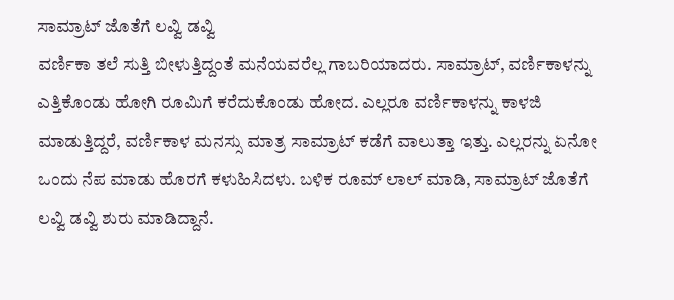ಸಾಮ್ರಾಟ್ ಜೊತೆಗೆ ಲವ್ವಿ ಡವ್ವಿ
ವರ್ಣಿಕಾ ತಲೆ ಸುತ್ತಿ ಬೀಳುತ್ತಿದ್ದಂತೆ ಮನೆಯವರೆಲ್ಲ ಗಾಬರಿಯಾದರು. ಸಾಮ್ರಾಟ್, ವರ್ಣಿಕಾಳನ್ನು ಎತ್ತಿಕೊಂಡು ಹೋಗಿ ರೂಮಿಗೆ ಕರೆದುಕೊಂಡು ಹೋದ. ಎಲ್ಲರೂ ವರ್ಣಿಕಾಳನ್ನು ಕಾಳಜಿ ಮಾಡುತ್ತಿದ್ದರೆ, ವರ್ಣಿಕಾಳ ಮನಸ್ಸು ಮಾತ್ರ ಸಾಮ್ರಾಟ್ ಕಡೆಗೆ ವಾಲುತ್ತಾ ಇತ್ತು. ಎಲ್ಲರನ್ನು ಏನೋ ಒಂದು ನೆಪ ಮಾಡು ಹೊರಗೆ ಕಳುಹಿಸಿದಳು. ಬಳಿಕ ರೂಮ್ ಲಾಲ್ ಮಾಡಿ, ಸಾಮ್ರಾಟ್ ಜೊತೆಗೆ ಲವ್ವಿ ಡವ್ವಿ ಶುರು ಮಾಡಿದ್ದಾನೆ.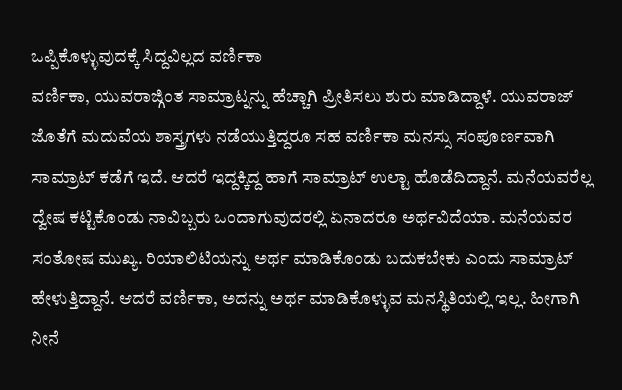ಒಪ್ಪಿಕೊಳ್ಳುವುದಕ್ಕೆ ಸಿದ್ದವಿಲ್ಲದ ವರ್ಣಿಕಾ
ವರ್ಣಿಕಾ, ಯುವರಾಜ್ಗಿಂತ ಸಾಮ್ರಾಟ್ನನ್ನು ಹೆಚ್ಚಾಗಿ ಪ್ರೀತಿಸಲು ಶುರು ಮಾಡಿದ್ದಾಳೆ. ಯುವರಾಜ್ ಜೊತೆಗೆ ಮದುವೆಯ ಶಾಸ್ತ್ರಗಳು ನಡೆಯುತ್ತಿದ್ದರೂ ಸಹ ವರ್ಣಿಕಾ ಮನಸ್ಸು ಸಂಪೂರ್ಣವಾಗಿ ಸಾಮ್ರಾಟ್ ಕಡೆಗೆ ಇದೆ. ಆದರೆ ಇದ್ದಕ್ಕಿದ್ದ ಹಾಗೆ ಸಾಮ್ರಾಟ್ ಉಲ್ಟಾ ಹೊಡೆದಿದ್ದಾನೆ. ಮನೆಯವರೆಲ್ಲ ದ್ವೇಷ ಕಟ್ಟಿಕೊಂಡು ನಾವಿಬ್ಬರು ಒಂದಾಗುವುದರಲ್ಲಿ ಏನಾದರೂ ಅರ್ಥವಿದೆಯಾ. ಮನೆಯವರ ಸಂತೋಷ ಮುಖ್ಯ. ರಿಯಾಲಿಟಿಯನ್ನು ಅರ್ಥ ಮಾಡಿಕೊಂಡು ಬದುಕಬೇಕು ಎಂದು ಸಾಮ್ರಾಟ್ ಹೇಳುತ್ತಿದ್ದಾನೆ. ಆದರೆ ವರ್ಣಿಕಾ, ಅದನ್ನು ಅರ್ಥ ಮಾಡಿಕೊಳ್ಳುವ ಮನಸ್ಥಿತಿಯಲ್ಲಿ ಇಲ್ಲ. ಹೀಗಾಗಿ ನೀನೆ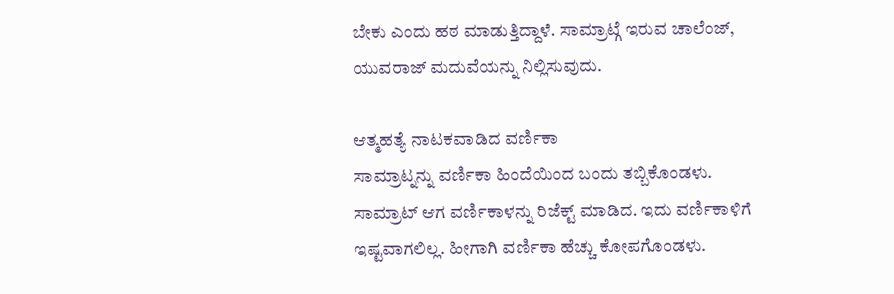ಬೇಕು ಎಂದು ಹಠ ಮಾಡುತ್ತಿದ್ದಾಳೆ. ಸಾಮ್ರಾಟ್ಗೆ ಇರುವ ಚಾಲೆಂಜ್, ಯುವರಾಜ್ ಮದುವೆಯನ್ನು ನಿಲ್ಲಿಸುವುದು.

ಆತ್ಮಹತ್ಯೆ ನಾಟಕವಾಡಿದ ವರ್ಣಿಕಾ
ಸಾಮ್ರಾಟ್ನನ್ನು ವರ್ಣಿಕಾ ಹಿಂದೆಯಿಂದ ಬಂದು ತಬ್ಬಿಕೊಂಡಳು. ಸಾಮ್ರಾಟ್ ಆಗ ವರ್ಣಿಕಾಳನ್ನು ರಿಜೆಕ್ಟ್ ಮಾಡಿದ. ಇದು ವರ್ಣಿಕಾಳಿಗೆ ಇಷ್ಟವಾಗಲಿಲ್ಲ. ಹೀಗಾಗಿ ವರ್ಣಿಕಾ ಹೆಚ್ಚು ಕೋಪಗೊಂಡಳು.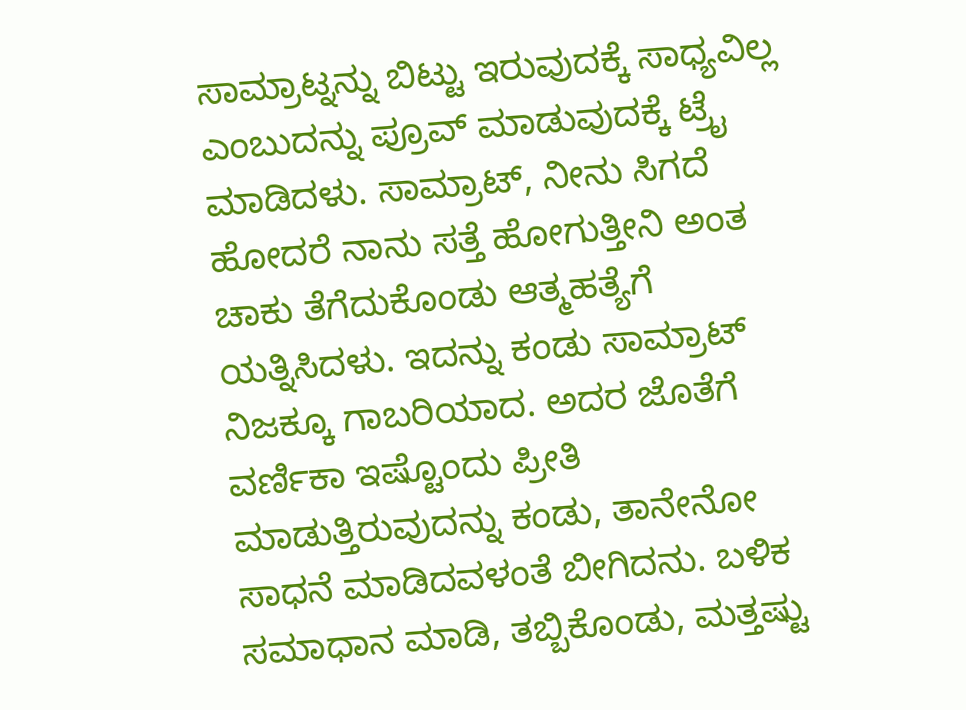ಸಾಮ್ರಾಟ್ನನ್ನು ಬಿಟ್ಟು ಇರುವುದಕ್ಕೆ ಸಾಧ್ಯವಿಲ್ಲ ಎಂಬುದನ್ನು ಪ್ರೂವ್ ಮಾಡುವುದಕ್ಕೆ ಟ್ರೈ ಮಾಡಿದಳು. ಸಾಮ್ರಾಟ್, ನೀನು ಸಿಗದೆ ಹೋದರೆ ನಾನು ಸತ್ತೆ ಹೋಗುತ್ತೀನಿ ಅಂತ ಚಾಕು ತೆಗೆದುಕೊಂಡು ಆತ್ಮಹತ್ಯೆಗೆ ಯತ್ನಿಸಿದಳು. ಇದನ್ನು ಕಂಡು ಸಾಮ್ರಾಟ್ ನಿಜಕ್ಕೂ ಗಾಬರಿಯಾದ. ಅದರ ಜೊತೆಗೆ ವರ್ಣಿಕಾ ಇಷ್ಟೊಂದು ಪ್ರೀತಿ ಮಾಡುತ್ತಿರುವುದನ್ನು ಕಂಡು, ತಾನೇನೋ ಸಾಧನೆ ಮಾಡಿದವಳಂತೆ ಬೀಗಿದನು. ಬಳಿಕ ಸಮಾಧಾನ ಮಾಡಿ, ತಬ್ಬಿಕೊಂಡು, ಮತ್ತಷ್ಟು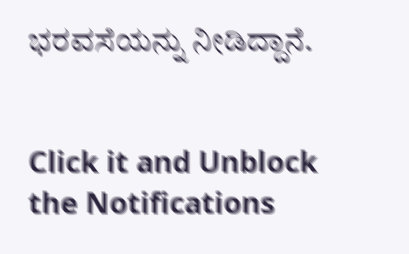ಭರವಸೆಯನ್ನು ನೀಡಿದ್ದಾನೆ.


Click it and Unblock the Notifications